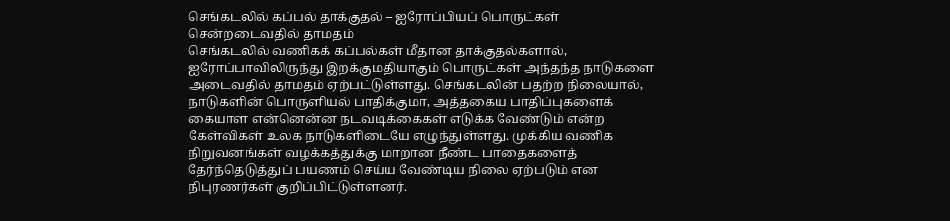செங்கடலில் கப்பல் தாக்குதல் – ஐரோப்பியப் பொருட்கள் சென்றடைவதில் தாமதம்
செங்கடலில் வணிகக் கப்பல்கள் மீதான தாக்குதல்களால், ஐரோப்பாவிலிருந்து இறக்குமதியாகும் பொருட்கள் அந்தந்த நாடுகளை அடைவதில் தாமதம் ஏற்பட்டுள்ளது. செங்கடலின் பதற்ற நிலையால், நாடுகளின் பொருளியல் பாதிக்குமா, அத்தகைய பாதிப்புகளைக் கையாள என்னென்ன நடவடிக்கைகள் எடுக்க வேண்டும் என்ற கேள்விகள் உலக நாடுகளிடையே எழுந்துள்ளது. முக்கிய வணிக நிறுவனங்கள் வழக்கத்துக்கு மாறான நீண்ட பாதைகளைத் தேர்ந்தெடுத்துப் பயணம் செய்ய வேண்டிய நிலை ஏற்படும் என நிபுரணர்கள் குறிப்பிட்டுள்ளனர்.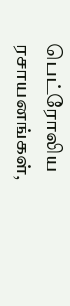பெட்ரோலிய ரசாயனங்கள்,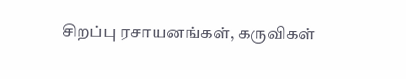சிறப்பு ரசாயனங்கள், கருவிகள்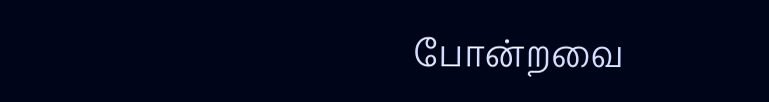போன்றவை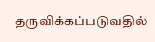தருவிக்கப்படுவதில்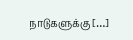நாடுகளுக்கு […]